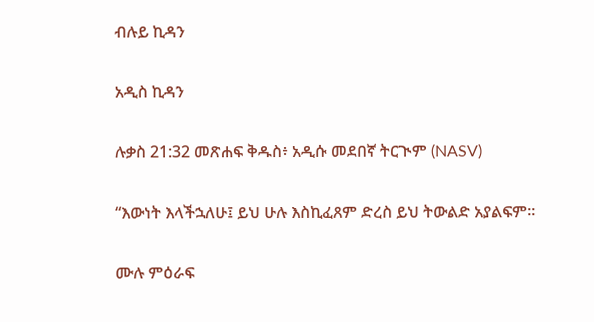ብሉይ ኪዳን

አዲስ ኪዳን

ሉቃስ 21:32 መጽሐፍ ቅዱስ፥ አዲሱ መደበኛ ትርጒም (NASV)

“እውነት እላችኋለሁ፤ ይህ ሁሉ እስኪፈጸም ድረስ ይህ ትውልድ አያልፍም።

ሙሉ ምዕራፍ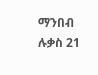ማንበብ ሉቃስ 21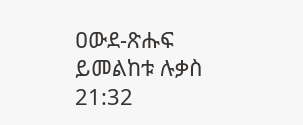ዐውደ-ጽሑፍ ይመልከቱ ሉቃስ 21:32